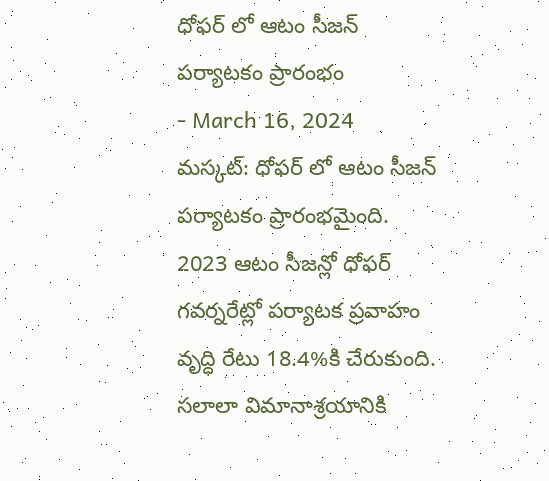ధోఫర్ లో ఆటం సీజన్ పర్యాటకం ప్రారంభం
- March 16, 2024
మస్కట్: ధోఫర్ లో ఆటం సీజన్ పర్యాటకం ప్రారంభమైంది. 2023 ఆటం సీజన్లో ధోఫర్ గవర్నరేట్లో పర్యాటక ప్రవాహం వృద్ధి రేటు 18.4%కి చేరుకుంది. సలాలా విమానాశ్రయానికి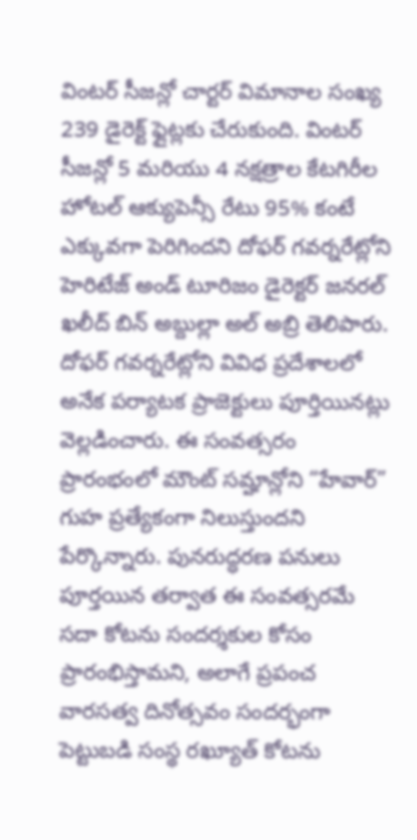వింటర్ సీజన్లో చార్టర్ విమానాల సంఖ్య 239 డైరెక్ట్ ఫ్లైట్లకు చేరుకుంది. వింటర్ సీజన్లో 5 మరియు 4 నక్షత్రాల కేటగిరీల హోటల్ ఆక్యుపెన్సీ రేటు 95% కంటే ఎక్కువగా పెరిగిందని దోఫర్ గవర్నరేట్లోని హెరిటేజ్ అండ్ టూరిజం డైరెక్టర్ జనరల్ ఖలీద్ బిన్ అబ్దుల్లా అల్ అబ్రి తెలిపారు. దోఫర్ గవర్నరేట్లోని వివిధ ప్రదేశాలలో అనేక పర్యాటక ప్రాజెక్టులు పూర్తియినట్లు వెల్లడించారు. ఈ సంవత్సరం ప్రారంభంలో మౌంట్ సమ్హాన్లోని “హేవార్” గుహ ప్రత్యేకంగా నిలుస్తుందని పేర్కొన్నారు. పునరుద్ధరణ పనులు పూర్తయిన తర్వాత ఈ సంవత్సరమే సదా కోటను సందర్శకుల కోసం ప్రారంభిస్తామని, అలాగే ప్రపంచ వారసత్వ దినోత్సవం సందర్భంగా పెట్టుబడి సంస్థ రఖ్యూత్ కోటను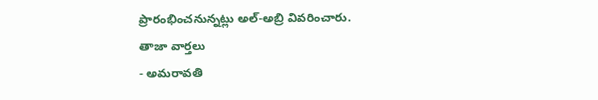ప్రారంభించనున్నట్లు అల్-అబ్రి వివరించారు.
తాజా వార్తలు
- అమరావతి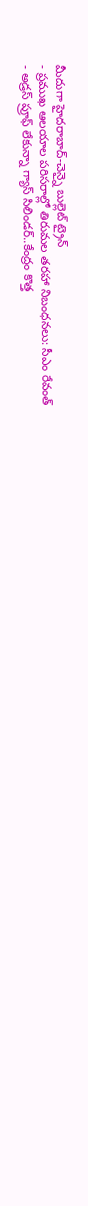మీదుగా హైదరాబాద్-చెన్నై బుల్లెట్ ట్రైన్
- ప్రముఖ ఆలయాల పరిసరాల్లో తిరుమల తరహా నిబంధనలు: సీఎం రేవంత్
- అడ్రస్ ప్రూఫ్ లేకున్నా గ్యాస్ సిలిండర్..కేంద్రం కొత్త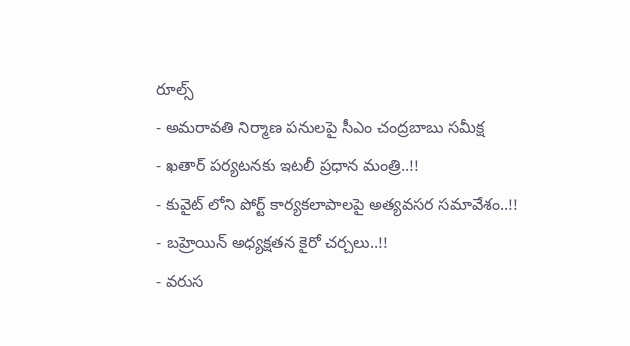రూల్స్
- అమరావతి నిర్మాణ పనులపై సీఎం చంద్రబాబు సమీక్ష
- ఖతార్ పర్యటనకు ఇటలీ ప్రధాన మంత్రి..!!
- కువైట్ లోని పోర్ట్ కార్యకలాపాలపై అత్యవసర సమావేశం..!!
- బహ్రెయిన్ అధ్యక్షతన కైరో చర్చలు..!!
- వరుస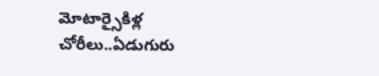మోటార్సైకిళ్ల చోరీలు..ఏడుగురు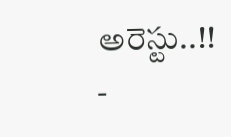అరెస్టు..!!
-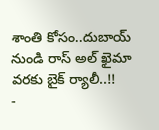శాంతి కోసం..దుబాయ్ నుండి రాస్ అల్ ఖైమా వరకు బైక్ ర్యాలీ..!!
-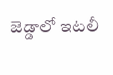జెడ్డాలో ఇటలీ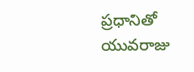ప్రధానితో యువరాజు